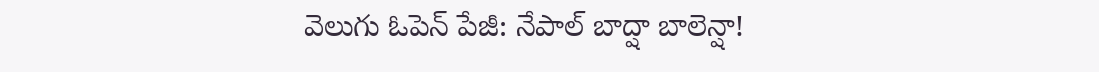వెలుగు ఓపెన్ పేజీ: నేపాల్ బాద్షా బాలెన్షా!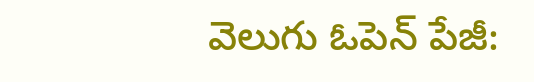వెలుగు ఓపెన్ పేజీ: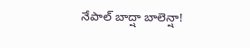నేపాల్ బాద్షా బాలెన్షా!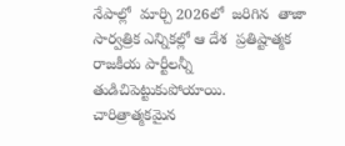నేపాల్లో  మార్చి 2026లో  జరిగిన  తాజా సార్వత్రిక ఎన్నికల్లో ఆ దేశ  ప్రతిష్టాత్మక  రాజకీయ పార్టీలన్నీ  తుడిచిపెట్టుకుపోయాయి.  చారిత్రాత్మకమైన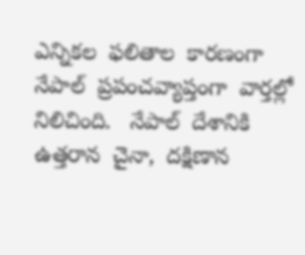ఎన్నికల  ఫలితాల  కారణంగా  నేపాల్  ప్రపంచవ్యాప్తంగా  వార్తల్లో  నిలిచింది.   నేపాల్  దేశానికి ఉత్తరాన  చైనా,  దక్షిణాన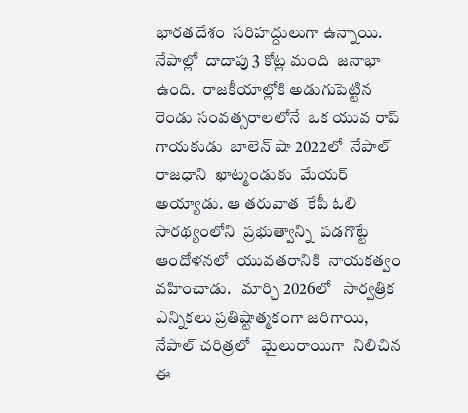భారతదేశం  సరిహద్దులుగా ఉన్నాయి.   నేపాల్లో  దాదాపు 3 కోట్ల మంది  జనాభా ఉంది.  రాజకీయాల్లోకి అడుగుపెట్టిన  రెండు సంవత్సరాలలోనే  ఒక యువ రాప్  గాయకుడు  బాలెన్ షా 2022లో  నేపాల్ రాజధాని  ఖాట్మండుకు  మేయర్  అయ్యాడు. ఆ తరువాత  కేపీ ఓలి  సారథ్యంలోని  ప్రభుత్వాన్ని  పడగొట్టే ఆందోళనలో  యువతరానికి  నాయకత్వం  వహించాడు.   మార్చి 2026లో   సార్వత్రిక  ఎన్నికలు ప్రతిష్టాత్మకంగా జరిగాయి,  నేపాల్ చరిత్రలో   మైలురాయిగా  నిలిచిన  ఈ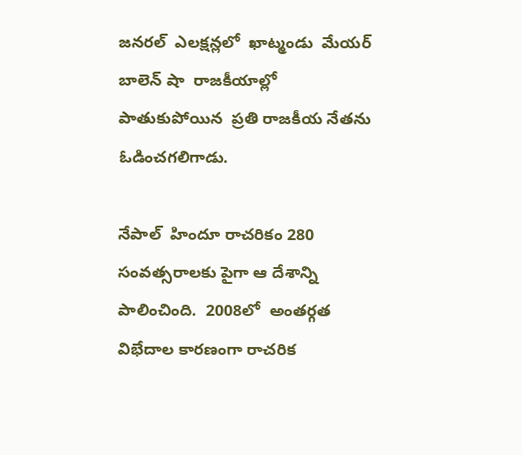జనరల్  ఎలక్షన్లలో  ఖాట్మండు  మేయర్  బాలెన్ షా  రాజకీయాల్లో  పాతుకుపోయిన  ప్రతి రాజకీయ నేతను ఓడించగలిగాడు.

నేపాల్  హిందూ రాచరికం 280 సంవత్సరాలకు పైగా ఆ దేశాన్ని పాలించింది.  2008లో  అంతర్గత విభేదాల కారణంగా రాచరిక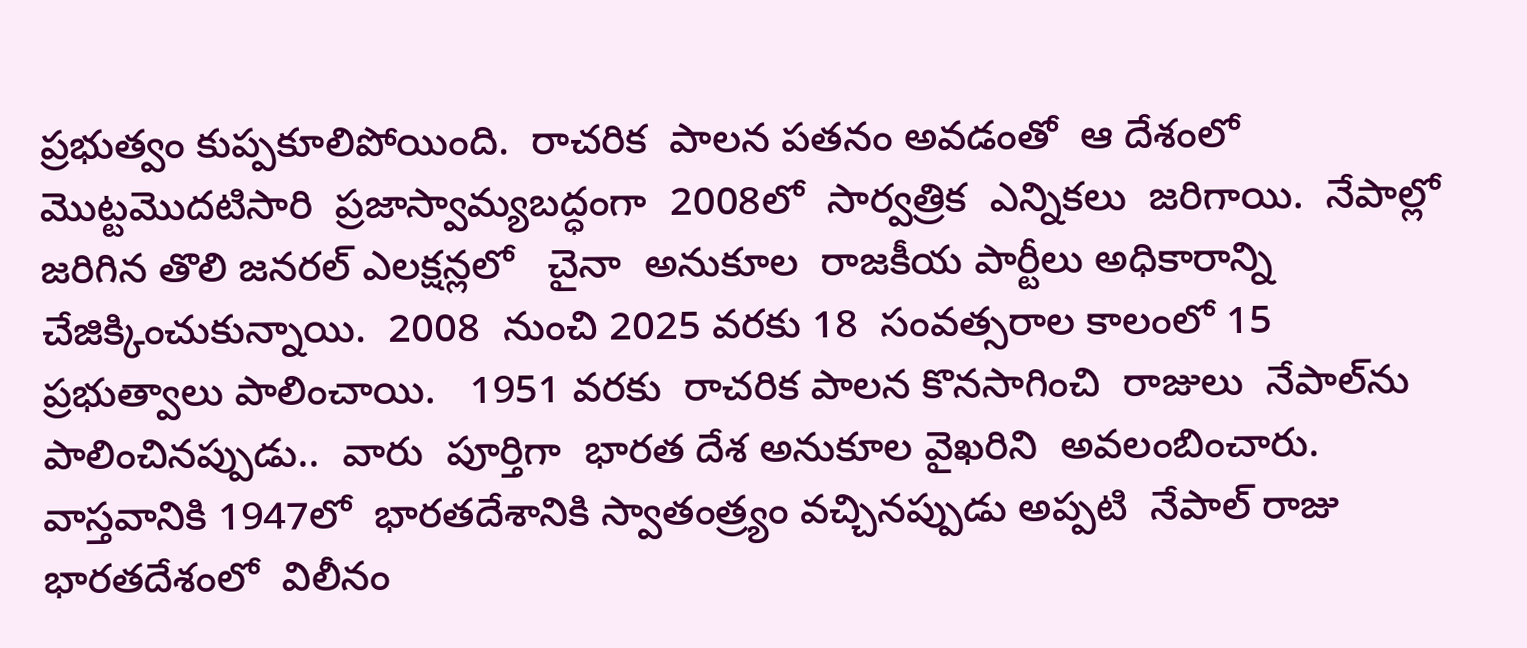ప్రభుత్వం కుప్పకూలిపోయింది.  రాచరిక  పాలన పతనం అవడంతో  ఆ దేశంలో మొట్టమొదటిసారి  ప్రజాస్వామ్యబద్ధంగా  2008లో  సార్వత్రిక  ఎన్నికలు  జరిగాయి.  నేపాల్లో  జరిగిన తొలి జనరల్ ఎలక్షన్లలో   చైనా  అనుకూల  రాజకీయ పార్టీలు అధికారాన్ని చేజిక్కించుకున్నాయి.  2008  నుంచి 2025 వరకు 18  సంవత్సరాల కాలంలో 15 ప్రభుత్వాలు పాలించాయి.   1951 వరకు  రాచరిక పాలన కొనసాగించి  రాజులు  నేపాల్‌ను  పాలించినప్పుడు..  వారు  పూర్తిగా  భారత దేశ అనుకూల వైఖరిని  అవలంబించారు.  వాస్తవానికి 1947లో  భారతదేశానికి స్వాతంత్ర్యం వచ్చినప్పుడు అప్పటి  నేపాల్ రాజు  భారతదేశంలో  విలీనం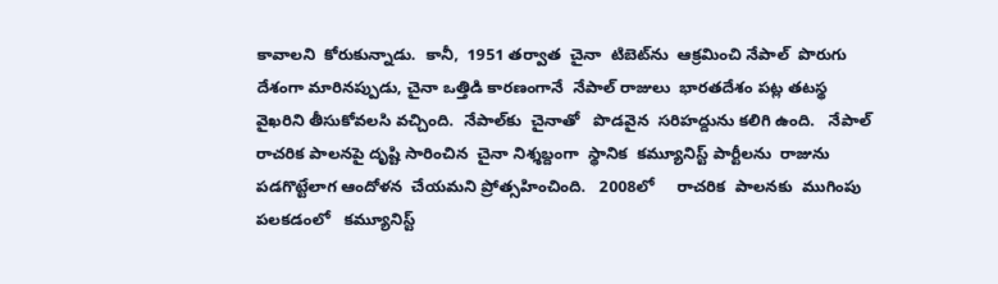కావాలని  కోరుకున్నాడు.  కానీ,  1951 తర్వాత  చైనా  టిబెట్‌ను  ఆక్రమించి నేపాల్  పొరుగు దేశంగా మారినప్పుడు, చైనా ఒత్తిడి కారణంగానే  నేపాల్ రాజులు  భారతదేశం పట్ల తటస్థ  వైఖరిని తీసుకోవలసి వచ్చింది.  నేపాల్‌కు  చైనాతో   పొడవైన  సరిహద్దును కలిగి ఉంది.   నేపాల్ రాచరిక పాలనపై దృష్టి సారించిన  చైనా నిశ్శబ్దంగా  స్థానిక  కమ్యూనిస్ట్ పార్టీలను  రాజును  పడగొట్టేలాగ ఆందోళన  చేయమని ప్రోత్సహించింది.   2008లో     రాచరిక  పాలనకు  ముగింపు  పలకడంలో   కమ్యూనిస్ట్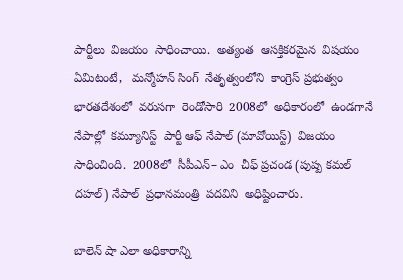పార్టీలు  విజయం  సాధించాయి.  అత్యంత  ఆసక్తికరమైన  విషయం  ఏమిటంటే,   మన్మోహన్ సింగ్  నేతృత్వంలోని  కాంగ్రెస్ ప్రభుత్వం  భారతదేశంలో  వరుసగా  రెండోసారి  2008లో  అధికారంలో  ఉండగానే  నేపాల్లో  కమ్యూనిస్ట్  పార్టీ ఆఫ్ నేపాల్ (మావోయిస్ట్)  విజయం సాధించింది.  2008లో  సీపీఎన్‌‌– ఎం  చీఫ్ ప్రచండ (పుష్ప కమల్ దహల్) నేపాల్  ప్రధానమంత్రి  పదవిని  అధిష్టించారు.

బాలెన్ షా ఎలా అధికారాన్ని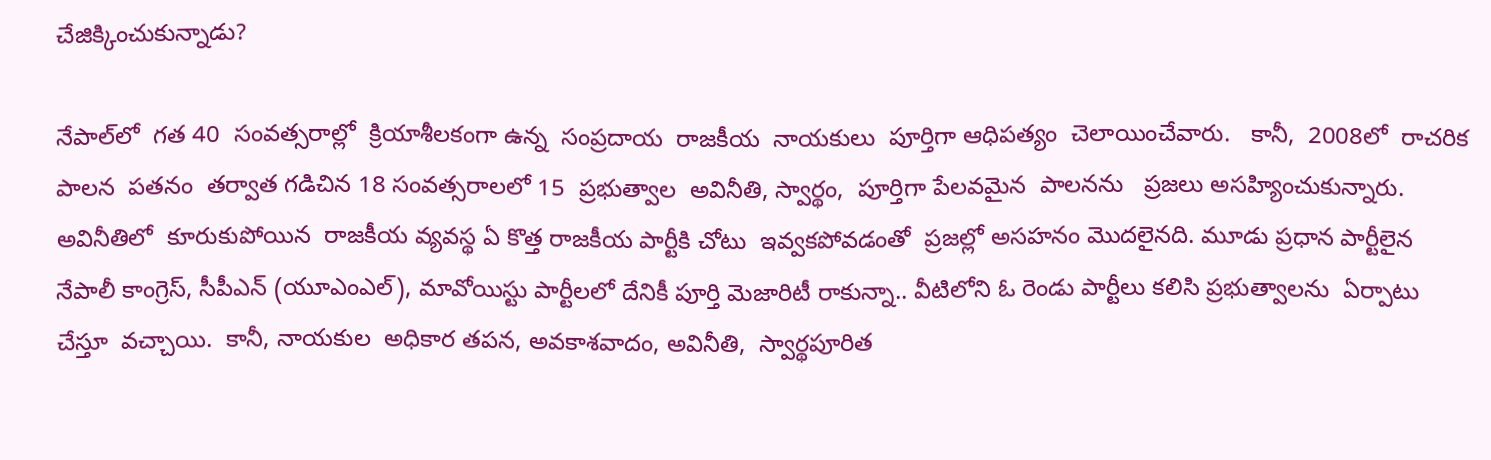చేజిక్కించుకున్నాడు?

నేపాల్‌లో  గత 40  సంవత్సరాల్లో  క్రియాశీలకంగా ఉన్న  సంప్రదాయ  రాజకీయ  నాయకులు  పూర్తిగా ఆధిపత్యం  చెలాయించేవారు.   కానీ,  2008లో  రాచరిక పాలన  పతనం  తర్వాత గడిచిన 18 సంవత్సరాలలో 15  ప్రభుత్వాల  అవినీతి, స్వార్థం,  పూర్తిగా పేలవమైన  పాలనను   ప్రజలు అసహ్యించుకున్నారు.   అవినీతిలో  కూరుకుపోయిన  రాజకీయ వ్యవస్థ ఏ కొత్త రాజకీయ పార్టీకి చోటు  ఇవ్వకపోవడంతో  ప్రజల్లో అసహనం మొదలైనది. మూడు ప్రధాన పార్టీలైన నేపాలీ కాంగ్రెస్, సీపీఎన్ (యూఎంఎల్), మావోయిస్టు పార్టీలలో దేనికీ పూర్తి మెజారిటీ రాకున్నా.. వీటిలోని ఓ రెండు పార్టీలు కలిసి ప్రభుత్వాలను  ఏర్పాటు చేస్తూ  వచ్చాయి.  కానీ, నాయకుల  అధికార తపన, అవకాశవాదం, అవినీతి,  స్వార్థపూరిత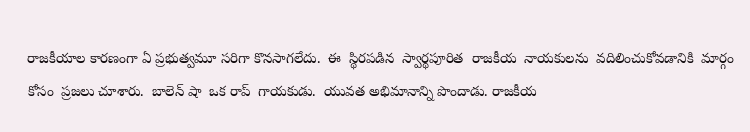రాజకీయాల కారణంగా ఏ ప్రభుత్వమూ సరిగా కొనసాగలేదు.  ఈ  స్థిరపడిన  స్వార్థపూరిత  రాజకీయ  నాయకులను  వదిలించుకోవడానికి  మార్గం కోసం  ప్రజలు చూశారు.  బాలెన్ షా  ఒక రాప్  గాయకుడు.  యువత అభిమానాన్ని పొందాడు. రాజకీయ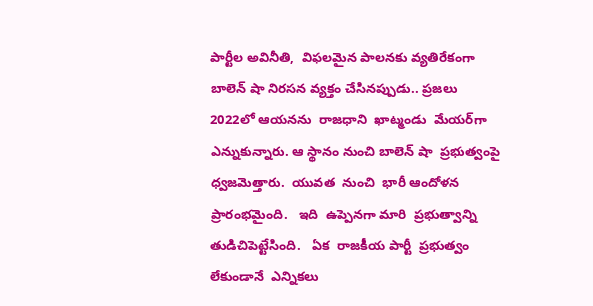పార్టీల అవినీతి,  విఫలమైన పాలనకు వ్యతిరేకంగా బాలెన్ షా నిరసన వ్యక్తం చేసినప్పుడు.. ప్రజలు 2022లో ఆయనను  రాజధాని  ఖాట్మండు  మేయర్‌గా  ఎన్నుకున్నారు. ఆ స్థానం నుంచి బాలెన్ షా  ప్రభుత్వంపై  ధ్వజమెత్తారు.  యువత  నుంచి  భారీ ఆందోళన ప్రారంభమైంది.   ఇది  ఉప్పెనగా మారి  ప్రభుత్వాన్ని  తుడిచిపెట్టేసింది.   ఏక  రాజకీయ పార్టీ  ప్రభుత్వం లేకుండానే  ఎన్నికలు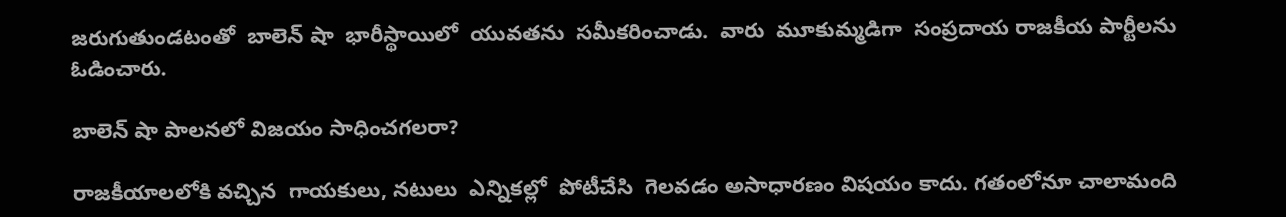జరుగుతుండటంతో  బాలెన్ షా  భారీస్థాయిలో  యువతను  సమీకరించాడు.  వారు  మూకుమ్మడిగా  సంప్రదాయ రాజకీయ పార్టీలను ఓడించారు.

బాలెన్ షా పాలనలో విజయం సాధించగలరా?

రాజకీయాలలోకి వచ్చిన  గాయకులు, నటులు  ఎన్నికల్లో  పోటీచేసి  గెలవడం అసాధారణం విషయం కాదు. గతంలోనూ చాలామంది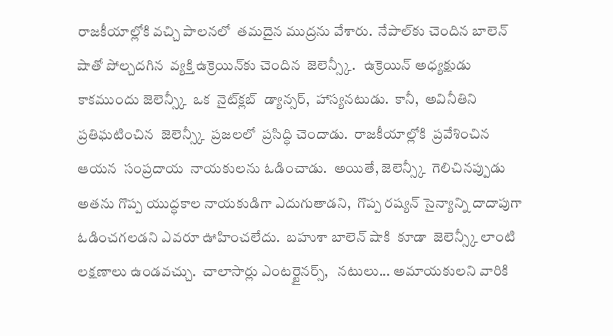రాజకీయాల్లోకి వచ్చి పాలనలో  తమదైన ముద్రను వేశారు.  నేపాల్‌కు చెందిన బాలెన్ షాతో పోల్చదగిన  వ్యక్తి ఉక్రెయిన్‌కు చెందిన  జెలెన్స్కీ.   ఉక్రెయిన్ అధ్యక్షుడు కాకముందు జెలెన్స్కీ  ఒక  నైట్‌క్లబ్  డ్యాన్సర్,  హాస్యనటుడు.  కానీ,  అవినీతిని  ప్రతిఘటించిన  జెలెన్స్కీ  ప్రజలలో  ప్రసిద్ధి చెందాడు.  రాజకీయాల్లోకి  ప్రవేశించిన  ఆయన  సంప్రదాయ  నాయకులను ఓడించాడు.  అయితే, జెలెన్స్కీ  గెలిచినప్పుడు  అతను గొప్ప యుద్ధకాల నాయకుడిగా ఎదుగుతాడని,  గొప్ప రష్యన్ సైన్యాన్ని దాదాపుగా  ఓడించగలడని ఎవరూ ఊహించలేదు.  బహుశా బాలెన్ షాకి  కూడా  జెలెన్స్కీ లాంటి లక్షణాలు ఉండవచ్చు.  చాలాసార్లు ఎంటర్టైనర్స్,   నటులు... అమాయకులని వారికి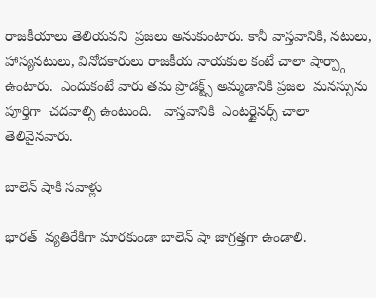రాజకీయాలు తెలియవని  ప్రజలు అనుకుంటారు. కానీ వాస్తవానికి, నటులు, హాస్యనటులు, వినోదకారులు రాజకీయ నాయకుల కంటే చాలా షార్ప్గా  ఉంటారు.  ఎందుకంటే వారు తమ ప్రొడక్ట్స్ అమ్మడానికి ప్రజల  మనస్సును పూర్తిగా  చదవాల్సి ఉంటుంది.   వాస్తవానికి  ఎంటర్టైనర్స్ చాలా తెలివైనవారు.

బాలెన్ షాకి సవాళ్లు

భారత్  వ్యతిరేకిగా మారకుండా బాలెన్ షా జాగ్రత్తగా ఉండాలి.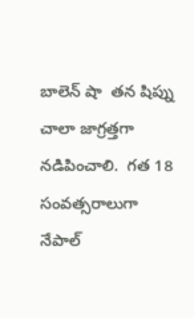బాలెన్ షా  తన షిప్ను  చాలా జాగ్రత్తగా నడిపించాలి.  గత 18 సంవత్సరాలుగా  నేపాల్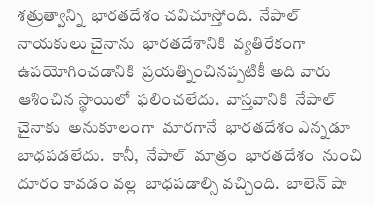శత్రుత్వాన్ని  భారతదేశం చవిచూస్తోంది.  నేపాల్ నాయకులు చైనాను  భారతదేశానికి  వ్యతిరేకంగా ఉపయోగించడానికి  ప్రయత్నించినప్పటికీ అది వారు ఆశించిన స్థాయిలో  ఫలించలేదు.  వాస్తవానికి  నేపాల్  చైనాకు  అనుకూలంగా  మారగానే  భారతదేశం ఎన్నడూ  బాధపడలేదు.  కానీ,  నేపాల్  మాత్రం  భారతదేశం  నుంచి  దూరం కావడం వల్ల  బాధపడాల్సి వచ్చింది.  బాలెన్ షా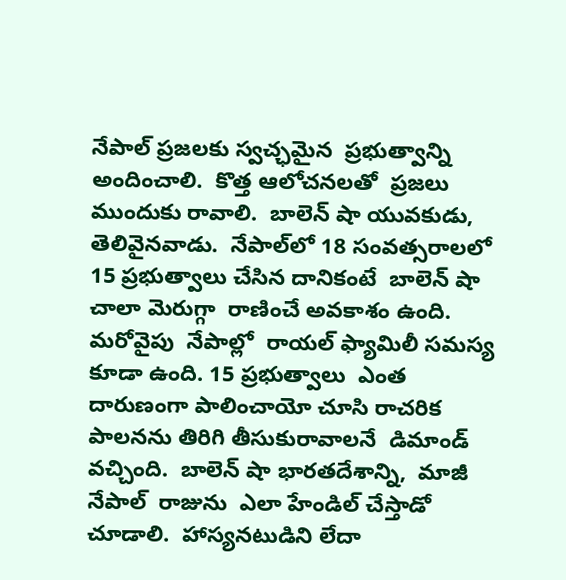నేపాల్ ప్రజలకు స్వచ్ఛమైన  ప్రభుత్వాన్ని అందించాలి.  కొత్త ఆలోచనలతో  ప్రజలు ముందుకు రావాలి.  బాలెన్ షా యువకుడు,  తెలివైనవాడు.  నేపాల్‌లో 18 సంవత్సరాలలో 15 ప్రభుత్వాలు చేసిన దానికంటే  బాలెన్ షా చాలా మెరుగ్గా  రాణించే అవకాశం ఉంది.  మరోవైపు  నేపాల్లో  రాయల్ ఫ్యామిలీ సమస్య కూడా ఉంది. 15 ప్రభుత్వాలు  ఎంత దారుణంగా పాలించాయో చూసి రాచరిక పాలనను తిరిగి తీసుకురావాలనే  డిమాండ్ వచ్చింది.  బాలెన్ షా భారతదేశాన్ని,  మాజీ  నేపాల్  రాజును  ఎలా హేండిల్ చేస్తాడో చూడాలి.  హాస్యనటుడిని లేదా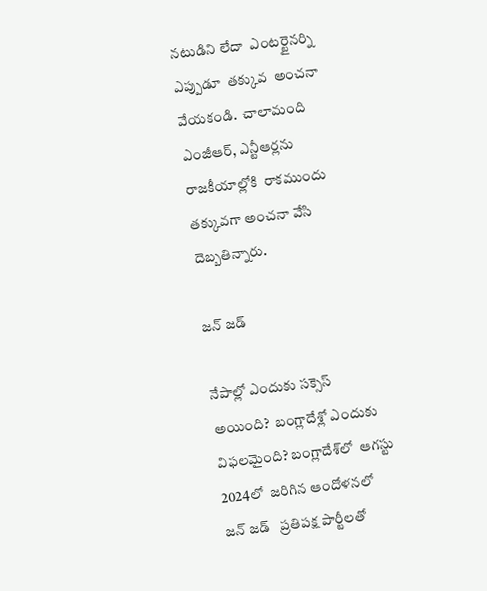నటుడిని లేదా  ఎంటర్టైనర్ని  ఎప్పుడూ  తక్కువ  అంచనా వేయకండి.  చాలామంది ఎంజీఆర్, ఎన్టీఆర్లను  రాజకీయాల్లోకి  రాకముందు  తక్కువగా అంచనా వేసి దెబ్బతిన్నారు.

జన్ జడ్

నేపాల్లో ఎందుకు సక్సెస్ అయింది?  బంగ్లాదేశ్లో ఎందుకు విఫలమైంది? బంగ్లాదేశ్‌లో  ఆగస్టు 2024లో  జరిగిన ఆందోళనలో  జన్ జడ్   ప్రతిపక్ష పార్టీలతో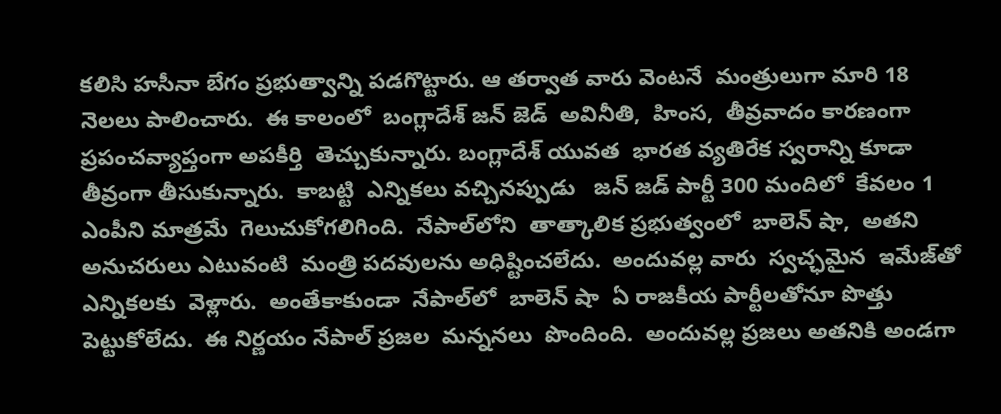కలిసి హసీనా బేగం ప్రభుత్వాన్ని పడగొట్టారు. ఆ తర్వాత వారు వెంటనే  మంత్రులుగా మారి 18 నెలలు పాలించారు.  ఈ కాలంలో  బంగ్లాదేశ్ జన్ జెడ్  అవినీతి,  హింస,  తీవ్రవాదం కారణంగా  ప్రపంచవ్యాప్తంగా అపకీర్తి  తెచ్చుకున్నారు. బంగ్లాదేశ్ యువత  భారత వ్యతిరేక స్వరాన్ని కూడా తీవ్రంగా తీసుకున్నారు.  కాబట్టి  ఎన్నికలు వచ్చినప్పుడు   జన్ జడ్ పార్టీ 300 మందిలో  కేవలం 1 ఎంపీని మాత్రమే  గెలుచుకోగలిగింది.  నేపాల్‌లోని  తాత్కాలిక ప్రభుత్వంలో  బాలెన్ షా,  అతని అనుచరులు ఎటువంటి  మంత్రి పదవులను అధిష్టించలేదు.  అందువల్ల వారు  స్వచ్ఛమైన  ఇమేజ్‌తో  ఎన్నికలకు  వెళ్లారు.  అంతేకాకుండా  నేపాల్‌లో  బాలెన్ షా  ఏ రాజకీయ పార్టీలతోనూ పొత్తు పెట్టుకోలేదు.  ఈ నిర్ణయం నేపాల్ ప్రజల  మన్ననలు  పొందింది.  అందువల్ల ప్రజలు అతనికి అండగా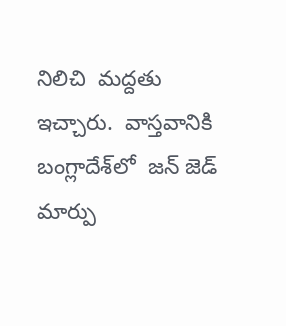నిలిచి  మద్దతు  ఇచ్చారు.  వాస్తవానికి  బంగ్లాదేశ్‌లో  జన్ జెడ్  మార్పు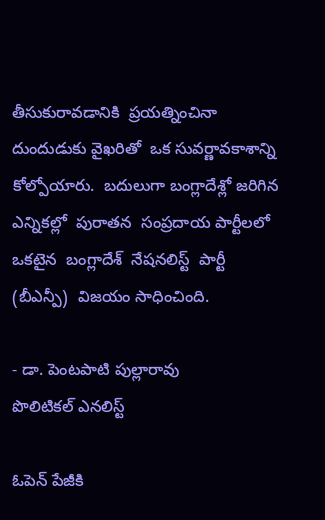తీసుకురావడానికి  ప్రయత్నించినా  దుందుడుకు వైఖరితో  ఒక సువర్ణావకాశాన్ని కోల్పోయారు.  బదులుగా బంగ్లాదేశ్లో జరిగిన ఎన్నికల్లో  పురాతన  సంప్రదాయ పార్టీలలో ఒకటైన  బంగ్లాదేశ్  నేషనలిస్ట్  పార్టీ (బీఎన్పీ)  విజయం సాధించింది.

- డా. పెంటపాటి పుల్లారావు
పొలిటికల్ ఎనలిస్ట్

ఓపెన్ పేజీకి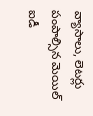వ్యాసాలు, లెటర్లు పంపాల్సిన మెయిల్ ఐడీ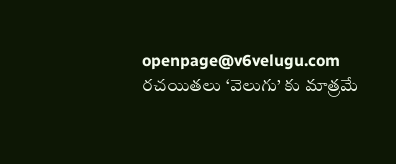openpage@v6velugu.com
రచయితలు ‘వెలుగు’ కు మాత్రమే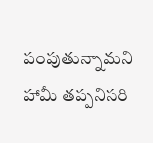పంపుతున్నామని
హామీ తప్పనిసరి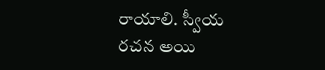రాయాలి. స్వీయ రచన అయి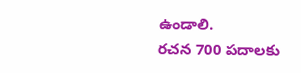ఉండాలి.
రచన 700 పదాలకు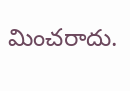మించరాదు.